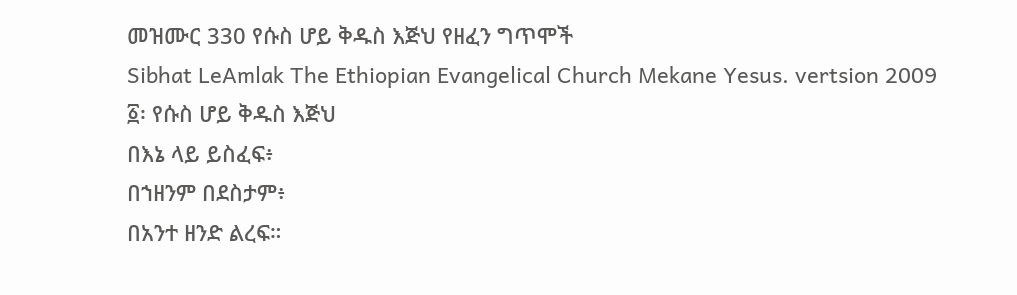መዝሙር 330 የሱስ ሆይ ቅዱስ እጅህ የዘፈን ግጥሞች
Sibhat LeAmlak The Ethiopian Evangelical Church Mekane Yesus. vertsion 2009
፩፡ የሱስ ሆይ ቅዱስ እጅህ
በእኔ ላይ ይስፈፍ፥
በኀዘንም በደስታም፥
በአንተ ዘንድ ልረፍ።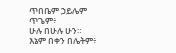ጥበቤም ኃይሌም ጥጌም፥
ሁሉ በሁሉ ሁን።
እኔም በቀን በሌትም፥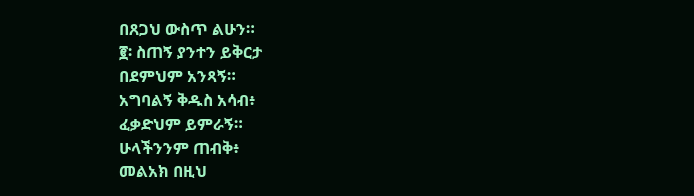በጸጋህ ውስጥ ልሁን።
፪፡ ስጠኝ ያንተን ይቅርታ
በደምህም አንጻኝ።
አግባልኝ ቅዱስ አሳብ፥
ፈቃድህም ይምራኝ።
ሁላችንንም ጠብቅ፥
መልአክ በዚህ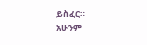ይስፈር።
አሁንም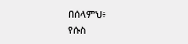በሰላምህ፥
የሱስ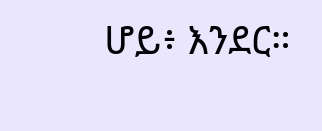ሆይ፥ እንደር።